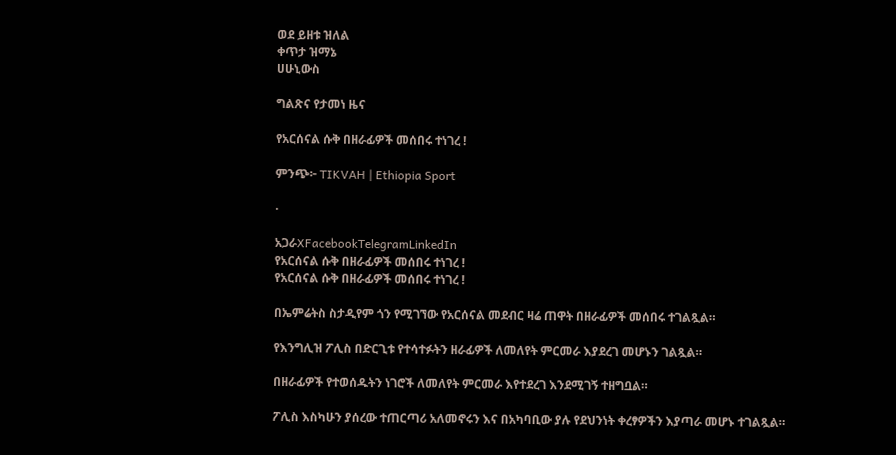ወደ ይዘቱ ዝለል
ቀጥታ ዝማኔ
ሀሁኒውስ

ግልጽና የታመነ ዜና

የአርሰናል ሱቅ በዘራፊዎች መሰበሩ ተነገረ !

ምንጭ፦ TIKVAH | Ethiopia Sport

·

አጋራXFacebookTelegramLinkedIn
የአርሰናል ሱቅ በዘራፊዎች መሰበሩ ተነገረ !
የአርሰናል ሱቅ በዘራፊዎች መሰበሩ ተነገረ !

በኤምሬትስ ስታዲየም ጎን የሚገኘው የአርሰናል መደብር ዛሬ ጠዋት በዘራፊዎች መሰበሩ ተገልጿል።

የእንግሊዝ ፖሊስ በድርጊቱ የተሳተፉትን ዘራፊዎች ለመለየት ምርመራ እያደረገ መሆኑን ገልጿል።

በዘራፊዎች የተወሰዱትን ነገሮች ለመለየት ምርመራ እየተደረገ እንደሚገኝ ተዘግቧል።

ፖሊስ እስካሁን ያሰረው ተጠርጣሪ አለመኖሩን እና በአካባቢው ያሉ የደህንነት ቀረፃዎችን እያጣራ መሆኑ ተገልጿል።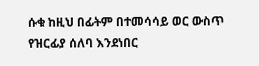ሱቁ ከዚህ በፊትም በተመሳሳይ ወር ውስጥ የዝርፊያ ሰለባ እንደነበር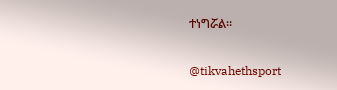ተነግሯል።

@tikvahethsport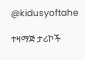@kidusyoftahe

ተዛማጅ ታሪኮች